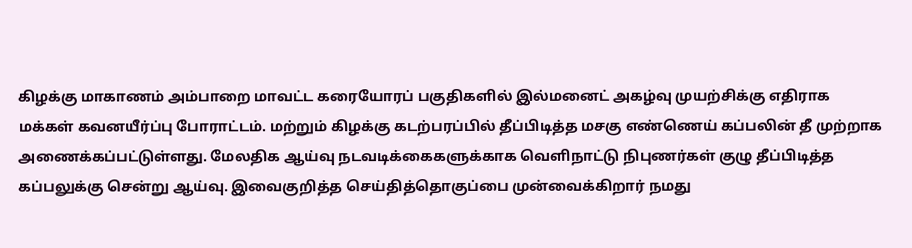கிழக்கு மாகாணம் அம்பாறை மாவட்ட கரையோரப் பகுதிகளில் இல்மனைட் அகழ்வு முயற்சிக்கு எதிராக மக்கள் கவனயீர்ப்பு போராட்டம். மற்றும் கிழக்கு கடற்பரப்பில் தீப்பிடித்த மசகு எண்ணெய் கப்பலின் தீ முற்றாக அணைக்கப்பட்டுள்ளது. மேலதிக ஆய்வு நடவடிக்கைகளுக்காக வெளிநாட்டு நிபுணர்கள் குழு தீப்பிடித்த கப்பலுக்கு சென்று ஆய்வு. இவைகுறித்த செய்தித்தொகுப்பை முன்வைக்கிறார் நமது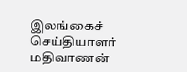இலங்கைச் செய்தியாளர் மதிவாணன்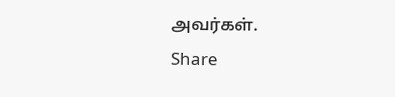அவர்கள்.
Share